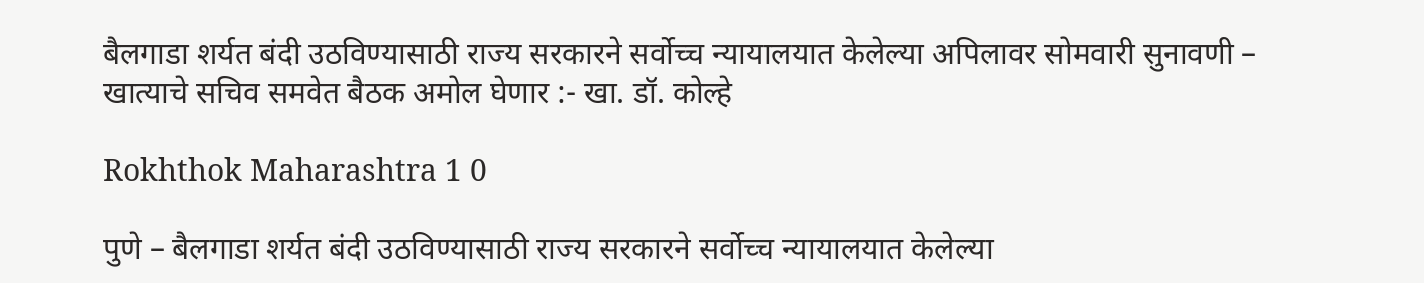बैलगाडा शर्यत बंदी उठविण्यासाठी राज्य सरकारने सर्वोच्च न्यायालयात केलेल्या अपिलावर सोमवारी सुनावणी – खात्याचे सचिव समवेत बैठक अमोल घेणार :- खा. डॉ. कोल्हे

Rokhthok Maharashtra 1 0

पुणे – बैलगाडा शर्यत बंदी उठविण्यासाठी राज्य सरकारने सर्वोच्च न्यायालयात केलेल्या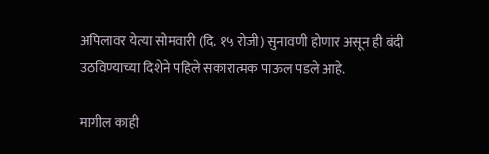अपिलावर येत्या सोमवारी (दि. १५ रोजी) सुनावणी होणार असून ही बंदी उठविण्याच्या दिशेने पहिले सकारात्मक पाऊल पडले आहे.

मागील काही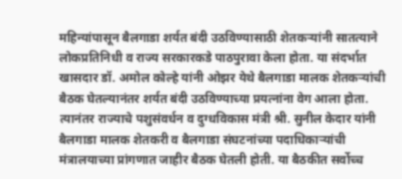महिन्यांपासून बैलगाडा शर्यत बंदी उठविण्यासाठी शेतकऱ्यांनी सातत्याने लोकप्रतिनिधी व राज्य सरकारकडे पाठपुरावा केला होता. या संदर्भात खासदार डॉ. अमोल कोल्हे यांनी ओझर येथे बैलगाडा मालक शेतकऱ्यांची बैठक घेतल्यानंतर शर्यत बंदी उठविण्याच्या प्रयत्नांना वेग आला होता. त्यानंतर राज्याचे पशुसंवर्धन व दुग्धविकास मंत्री श्री. सुनील केदार यांनी बैलगाडा मालक शेतकरी व बैलगाडा संघटनांच्या पदाधिकाऱ्यांची मंत्रालयाच्या प्रांगणात जाहीर बैठक घेतली होती. या बैठकीत सर्वोच्च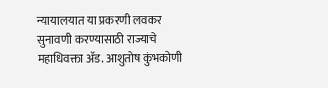न्यायालयात या प्रकरणी लवकर सुनावणी करण्यासाठी राज्याचे महाधिवक्ता ॲड. आशुतोष कुंभकोणी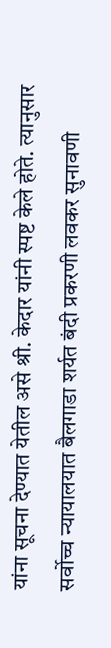यांना सूचना देण्यात येतील असे श्री. केदार यांनी स्पष्ट केले होते. त्यानुसार सर्वोच्च न्यायालयात बैलगाडा शर्यत बंदी प्रकरणी लवकर सुनावणी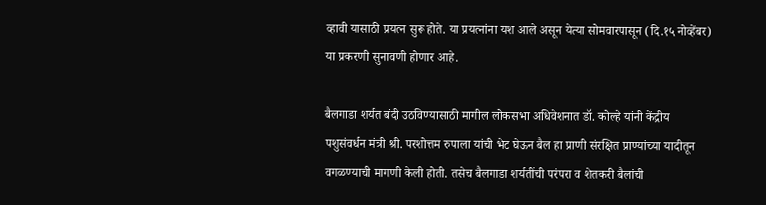व्हावी यासाठी प्रयत्न सुरू होते. या प्रयत्नांना यश आले असून येत्या सोमवारपासून (दि.१५ नोव्हेंबर) या प्रकरणी सुनावणी होणार आहे.

बैलगाडा शर्यत बंदी उठविण्यासाठी मागील लोकसभा अधिवेशनात डॉ. कोल्हे यांनी केंद्रीय पशुसंवर्धन मंत्री श्री. परशोत्तम रुपाला यांची भेट घेऊन बैल हा प्राणी संरक्षित प्राण्यांच्या यादीतून वगळण्याची मागणी केली होती. तसेच बैलगाडा शर्यतींची परंपरा व शेतकरी बैलांची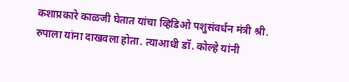कशाप्रकारे काळजी घेतात यांचा व्हिडिओ पशुसंवर्धन मंत्री श्री. रुपाला यांना दाखवला होता. त्याआधी डॉ. कोल्हे यांनी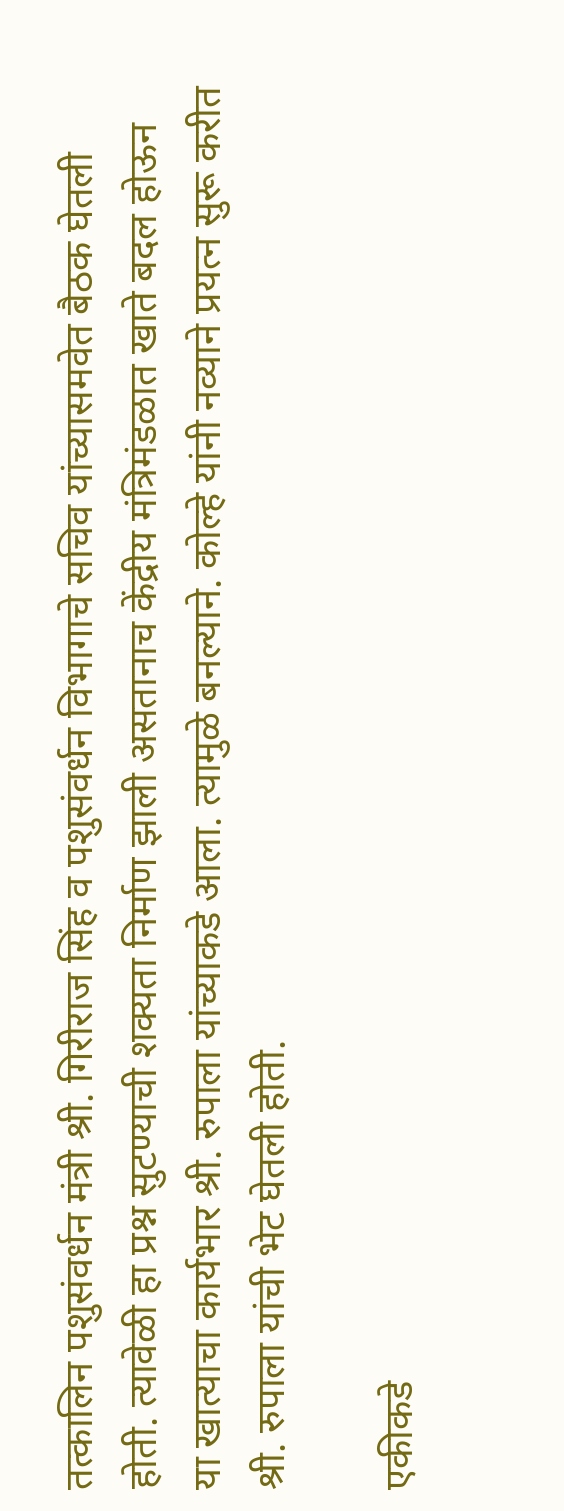तत्कालिन पशुसंवर्धन मंत्री श्री. गिरीराज सिंह व पशुसंवर्धन विभागाचे सचिव यांच्यासमवेत बैठक घेतली होती. त्यावेळी हा प्रश्न सुटण्याची शक्यता निर्माण झाली असतानाच केंद्रीय मंत्रिमंडळात खाते बदल होऊन या खात्याचा कार्यभार श्री. रुपाला यांच्याकडे आला. त्यामुळे बनल्याने. कोल्हे यांनी नव्याने प्रयत्न सुरू करीत श्री. रुपाला यांची भेट घेतली होती.

एकीकडे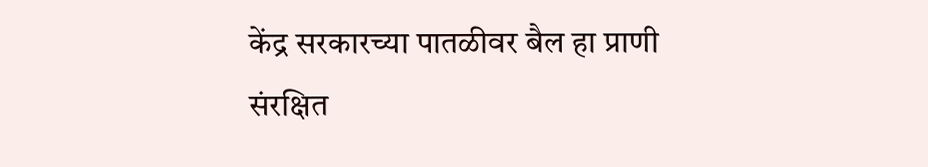केंद्र सरकारच्या पातळीवर बैल हा प्राणी संरक्षित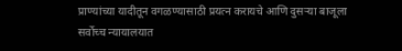प्राण्यांच्या यादीतून वगळण्यासाठी प्रयत्न करायचे आणि दुसऱ्या बाजूला सर्वोच्च न्यायालयात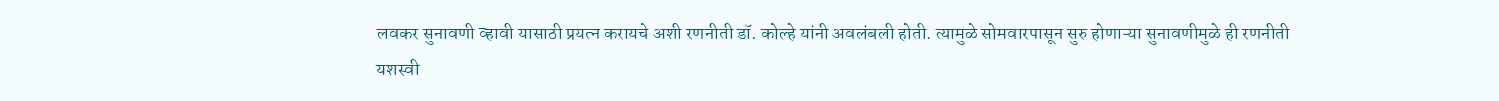लवकर सुनावणी व्हावी यासाठी प्रयत्न करायचे अशी रणनीती डॉ. कोल्हे यांनी अवलंबली होती. त्यामुळे सोमवारपासून सुरु होणाऱ्या सुनावणीमुळे ही रणनीती यशस्वी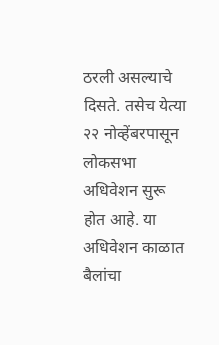ठरली असल्याचे दिसते. तसेच येत्या २२ नोव्हेंबरपासून लोकसभा अधिवेशन सुरू होत आहे. या अधिवेशन काळात बैलांचा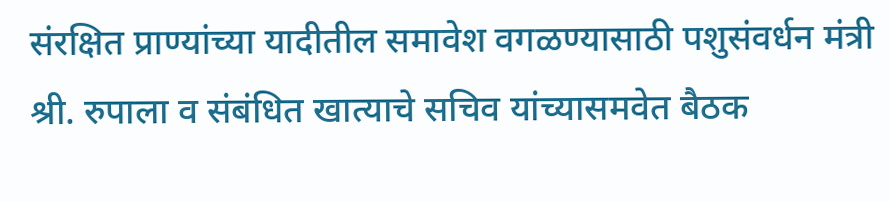संरक्षित प्राण्यांच्या यादीतील समावेश वगळण्यासाठी पशुसंवर्धन मंत्री श्री. रुपाला व संबंधित खात्याचे सचिव यांच्यासमवेत बैठक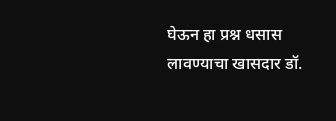घेऊन हा प्रश्न धसास लावण्याचा खासदार डॉ.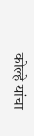कोल्हे यांचा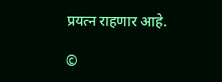प्रयत्न राहणार आहे.

©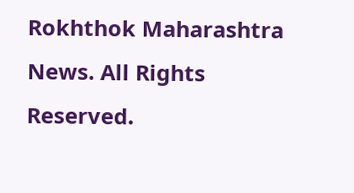Rokhthok Maharashtra News. All Rights Reserved.